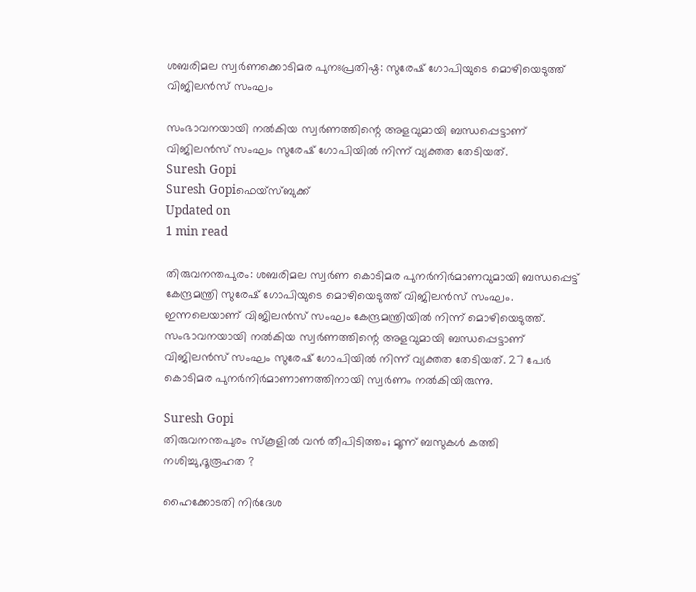ശബരിമല സ്വര്‍ണക്കൊടിമര പുനഃപ്രതിഷ്ഠ: സുരേഷ് ഗോപിയുടെ മൊഴിയെടുത്ത് വിജിലന്‍സ് സംഘം

സംഭാവനയായി നല്‍കിയ സ്വര്‍ണത്തിന്റെ അളവുമായി ബന്ധപ്പെട്ടാണ് വിജിലന്‍സ് സംഘം സുരേഷ് ഗോപിയില്‍ നിന്ന് വ്യക്തത തേടിയത്.
Suresh Gopi
Suresh Gopiഫെയ്സ്ബുക്ക്
Updated on
1 min read

തിരുവനന്തപുരം: ശബരിമല സ്വര്‍ണ കൊടിമര പുനര്‍നിര്‍മാണവുമായി ബന്ധപ്പെട്ട് കേന്ദ്രമന്ത്രി സുരേഷ് ഗോപിയുടെ മൊഴിയെടുത്ത് വിജിലന്‍സ് സംഘം. ഇന്നലെയാണ് വിജിലന്‍സ് സംഘം കേന്ദ്രമന്ത്രിയില്‍ നിന്ന് മൊഴിയെടുത്ത്. സംഭാവനയായി നല്‍കിയ സ്വര്‍ണത്തിന്റെ അളവുമായി ബന്ധപ്പെട്ടാണ് വിജിലന്‍സ് സംഘം സുരേഷ് ഗോപിയില്‍ നിന്ന് വ്യക്തത തേടിയത്. 27 പേര്‍ കൊടിമര പുനര്‍നിര്‍മാണാണത്തിനായി സ്വര്‍ണം നല്‍കിയിരുന്നു.

Suresh Gopi
തിരുവനന്തപുരം സ്കൂളിൽ വൻ തീപിടിത്തം; മൂന്ന് ബസുകൾ കത്തി നശിച്ചു,ദൂരൂഹത ?

ഹൈക്കോടതി നിര്‍ദേശ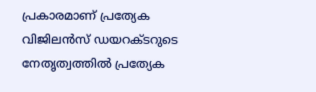പ്രകാരമാണ് പ്രത്യേക വിജിലന്‍സ് ഡയറക്ടറുടെ നേതൃത്വത്തില്‍ പ്രത്യേക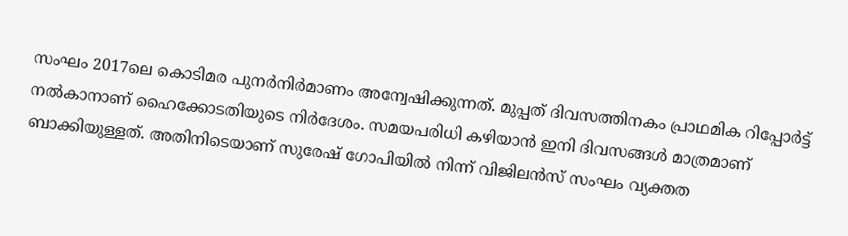സംഘം 2017ലെ കൊടിമര പുനര്‍നിര്‍മാണം അന്വേഷിക്കുന്നത്. മുപ്പത് ദിവസത്തിനകം പ്രാഥമിക റിപ്പോര്‍ട്ട് നല്‍കാനാണ് ഹൈക്കോടതിയുടെ നിര്‍ദേശം. സമയപരിധി കഴിയാന്‍ ഇനി ദിവസങ്ങള്‍ മാത്രമാണ് ബാക്കിയുള്ളത്. അതിനിടെയാണ് സുരേഷ് ഗോപിയില്‍ നിന്ന് വിജിലന്‍സ് സംഘം വ്യക്തത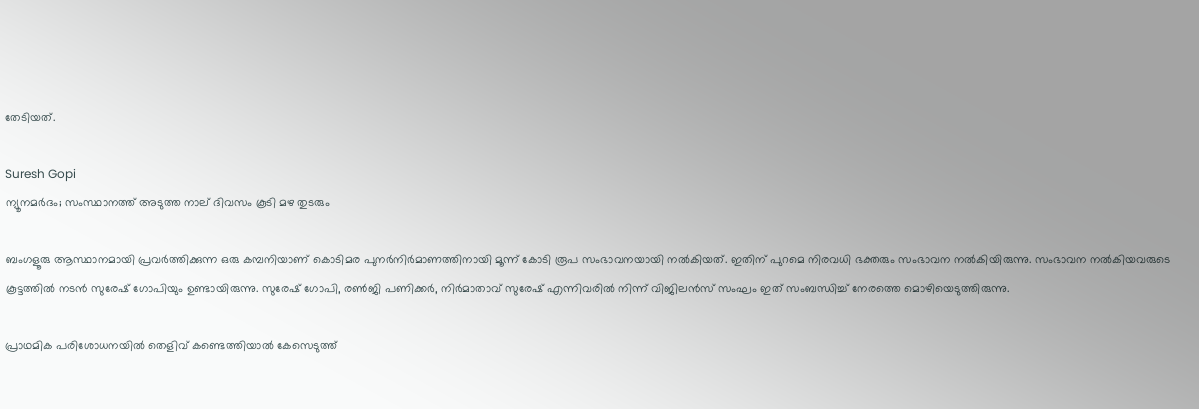തേടിയത്.

Suresh Gopi
ന്യൂനമര്‍ദം; സംസ്ഥാനത്ത് അടുത്ത നാല് ദിവസം കൂടി മഴ തുടരും

ബംഗളൂരു ആസ്ഥാനമായി പ്രവര്‍ത്തിക്കുന്ന ഒരു കമ്പനിയാണ് കൊടിമര പുനര്‍നിര്‍മാണത്തിനായി മൂന്ന് കോടി രൂപ സംഭാവനയായി നല്‍കിയത്. ഇതിന് പുറമെ നിരവധി ഭക്തരും സംഭാവന നല്‍കിയിരുന്നു. സംഭാവന നല്‍കിയവരുടെ കൂട്ടത്തില്‍ നടന്‍ സുരേഷ് ഗോപിയും ഉണ്ടായിരുന്നു. സുരേഷ് ഗോപി, രണ്‍ജി പണിക്കര്‍, നിര്‍മാതാവ് സുരേഷ് എന്നിവരില്‍ നിന്ന് വിജിലന്‍സ് സംഘം ഇത് സംബന്ധിച്ച് നേരത്തെ മൊഴിയെടുത്തിരുന്നു.

പ്രാഥമിക പരിശോധനയില്‍ തെളിവ് കണ്ടെത്തിയാല്‍ കേസെടുത്ത്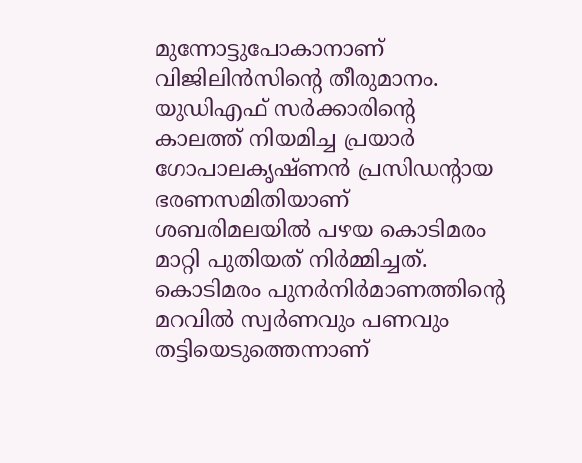മുന്നോട്ടുപോകാനാണ് വിജിലിന്‍സിന്റെ തീരുമാനം. യുഡിഎഫ് സര്‍ക്കാരിന്റെ കാലത്ത് നിയമിച്ച പ്രയാര്‍ ഗോപാലകൃഷ്ണന്‍ പ്രസിഡന്റായ ഭരണസമിതിയാണ് ശബരിമലയില്‍ പഴയ കൊടിമരം മാറ്റി പുതിയത് നിര്‍മ്മിച്ചത്. കൊടിമരം പുനര്‍നിര്‍മാണത്തിന്റെ മറവില്‍ സ്വര്‍ണവും പണവും തട്ടിയെടുത്തെന്നാണ്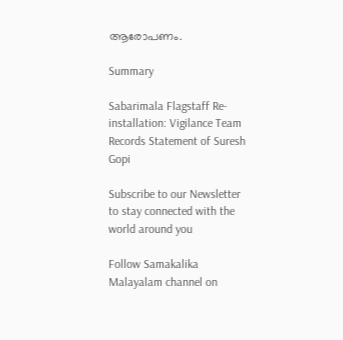ആരോപണം.

Summary

Sabarimala Flagstaff Re-installation: Vigilance Team Records Statement of Suresh Gopi

Subscribe to our Newsletter to stay connected with the world around you

Follow Samakalika Malayalam channel on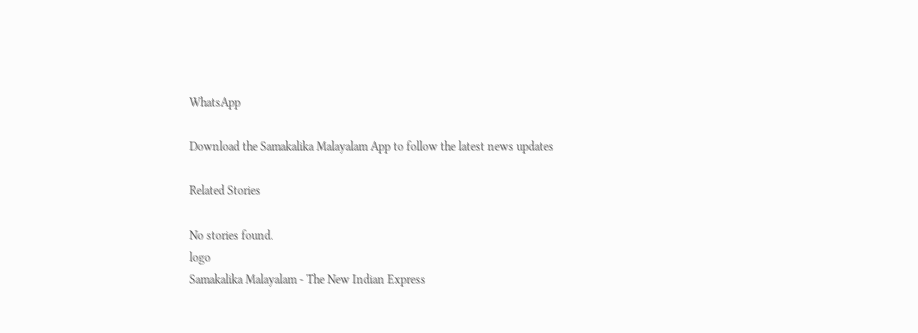WhatsApp

Download the Samakalika Malayalam App to follow the latest news updates

Related Stories

No stories found.
logo
Samakalika Malayalam - The New Indian Express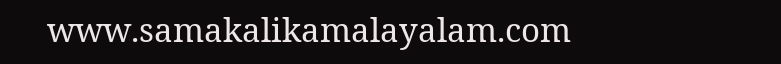www.samakalikamalayalam.com